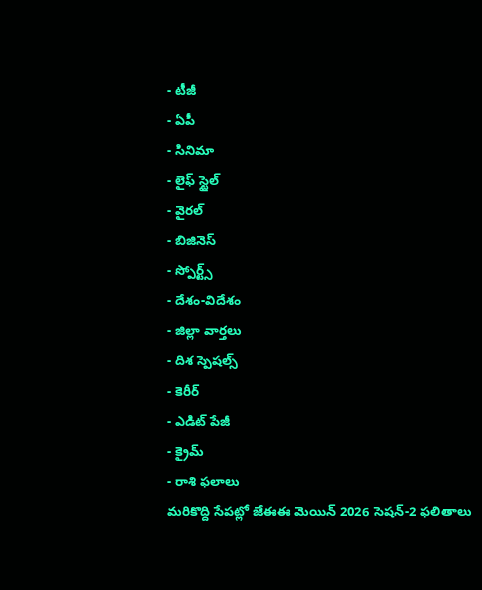- టీజీ
- ఏపీ
- సినిమా
- లైఫ్ స్టైల్
- వైరల్
- బిజినెస్
- స్పోర్ట్స్
- దేశం-విదేశం
- జిల్లా వార్తలు
- దిశ స్పెషల్స్
- కెరీర్
- ఎడిట్ పేజీ
- క్రైమ్
- రాశి ఫలాలు
మరికొద్ది సేపట్లో జేఈఈ మెయిన్ 2026 సెషన్-2 ఫలితాలు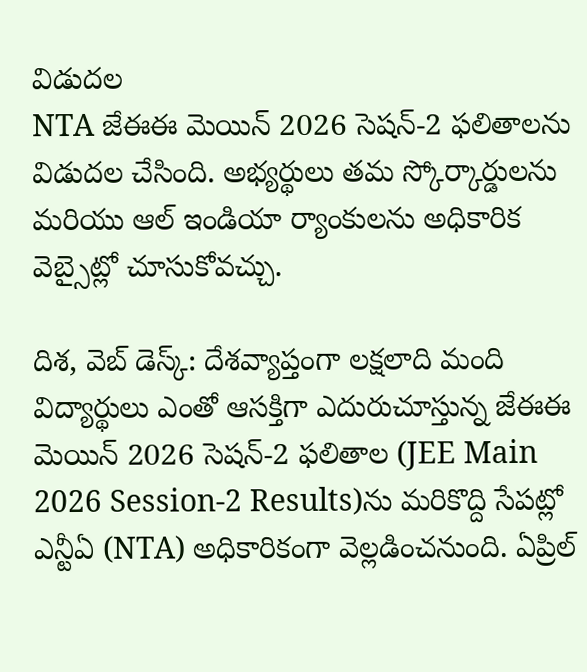విడుదల
NTA జేఈఈ మెయిన్ 2026 సెషన్-2 ఫలితాలను విడుదల చేసింది. అభ్యర్థులు తమ స్కోర్కార్డులను మరియు ఆల్ ఇండియా ర్యాంకులను అధికారిక వెబ్సైట్లో చూసుకోవచ్చు.

దిశ, వెబ్ డెస్క్: దేశవ్యాప్తంగా లక్షలాది మంది విద్యార్థులు ఎంతో ఆసక్తిగా ఎదురుచూస్తున్న జేఈఈ మెయిన్ 2026 సెషన్-2 ఫలితాల (JEE Main 2026 Session-2 Results)ను మరికొద్ది సేపట్లో ఎన్టీఏ (NTA) అధికారికంగా వెల్లడించనుంది. ఏప్రిల్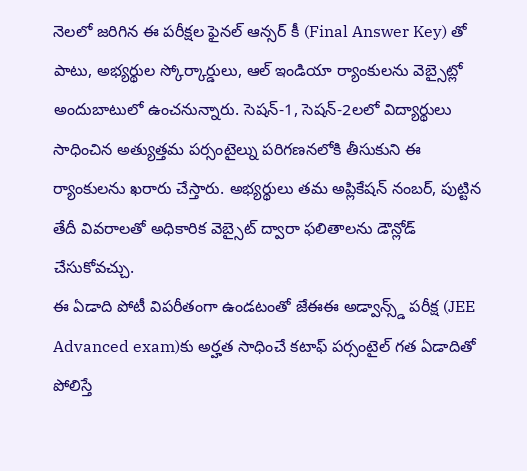నెలలో జరిగిన ఈ పరీక్షల ఫైనల్ ఆన్సర్ కీ (Final Answer Key) తో పాటు, అభ్యర్థుల స్కోర్కార్డులు, ఆల్ ఇండియా ర్యాంకులను వెబ్సైట్లో అందుబాటులో ఉంచనున్నారు. సెషన్-1, సెషన్-2లలో విద్యార్థులు సాధించిన అత్యుత్తమ పర్సంటైల్ను పరిగణనలోకి తీసుకుని ఈ ర్యాంకులను ఖరారు చేస్తారు. అభ్యర్థులు తమ అప్లికేషన్ నంబర్, పుట్టిన తేదీ వివరాలతో అధికారిక వెబ్సైట్ ద్వారా ఫలితాలను డౌన్లోడ్ చేసుకోవచ్చు.
ఈ ఏడాది పోటీ విపరీతంగా ఉండటంతో జేఈఈ అడ్వాన్స్డ్ పరీక్ష (JEE Advanced exam)కు అర్హత సాధించే కటాఫ్ పర్సంటైల్ గత ఏడాదితో పోలిస్తే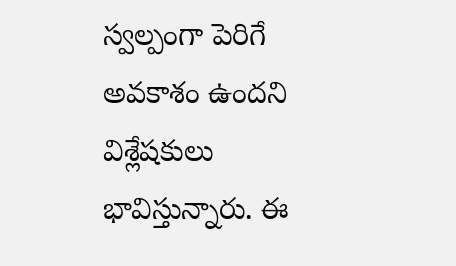స్వల్పంగా పెరిగే అవకాశం ఉందని విశ్లేషకులు భావిస్తున్నారు. ఈ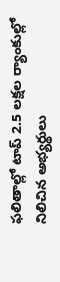ఫలితాల్లో టాప్ 2.5 లక్షల ర్యాంకుల్లో నిలిచిన అభ్యర్థులు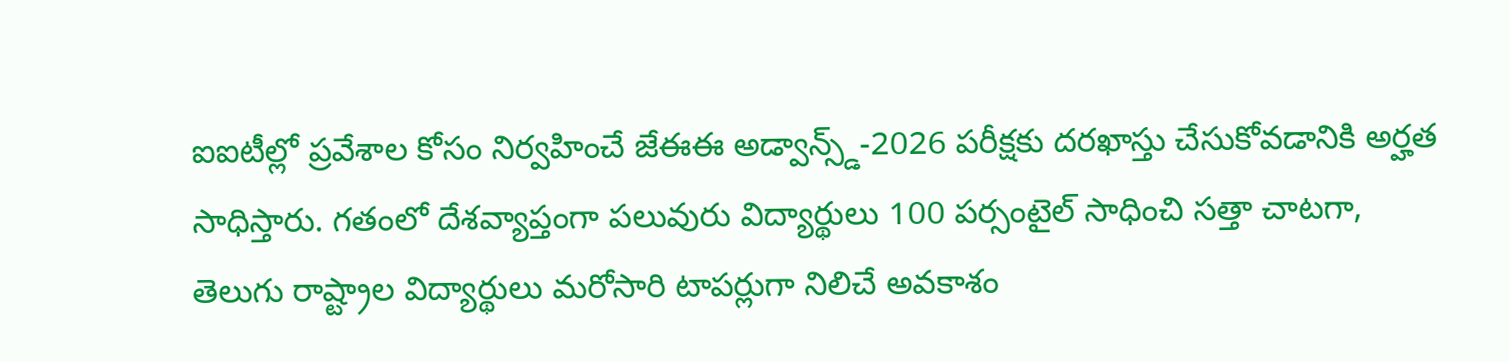ఐఐటీల్లో ప్రవేశాల కోసం నిర్వహించే జేఈఈ అడ్వాన్స్డ్-2026 పరీక్షకు దరఖాస్తు చేసుకోవడానికి అర్హత సాధిస్తారు. గతంలో దేశవ్యాప్తంగా పలువురు విద్యార్థులు 100 పర్సంటైల్ సాధించి సత్తా చాటగా, తెలుగు రాష్ట్రాల విద్యార్థులు మరోసారి టాపర్లుగా నిలిచే అవకాశం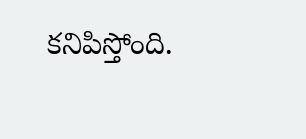కనిపిస్తోంది.